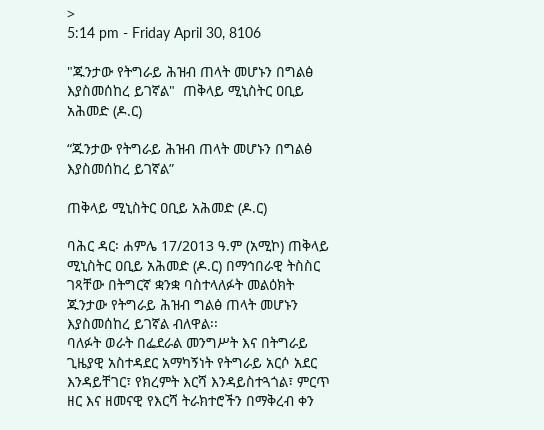>
5:14 pm - Friday April 30, 8106

"ጁንታው የትግራይ ሕዝብ ጠላት መሆኑን በግልፅ እያስመሰከረ ይገኛል"  ጠቅላይ ሚኒስትር ዐቢይ አሕመድ (ዶ.ር)

“ጁንታው የትግራይ ሕዝብ ጠላት መሆኑን በግልፅ እያስመሰከረ ይገኛል”

ጠቅላይ ሚኒስትር ዐቢይ አሕመድ (ዶ.ር)

ባሕር ዳር፡ ሐምሌ 17/2013 ዓ.ም (አሚኮ) ጠቅላይ ሚኒስትር ዐቢይ አሕመድ (ዶ.ር) በማኅበራዊ ትስስር ገጻቸው በትግርኛ ቋንቋ ባስተላለፉት መልዕክት ጁንታው የትግራይ ሕዝብ ግልፅ ጠላት መሆኑን እያስመሰከረ ይገኛል ብለዋል፡፡
ባለፉት ወራት በፌደራል መንግሥት እና በትግራይ ጊዜያዊ አስተዳደር አማካኝነት የትግራይ አርሶ አደር እንዳይቸገር፣ የክረምት እርሻ እንዳይስተጓጎል፣ ምርጥ ዘር እና ዘመናዊ የእርሻ ትራክተሮችን በማቅረብ ቀን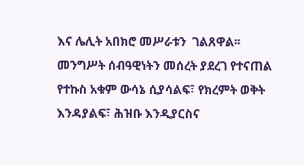እና ሌሊት አበክሮ መሥራቱን  ገልጸዋል፡፡
መንግሥት ሰብዓዊነትን መሰረት ያደረገ የተናጠል የተኩስ አቁም ውሳኔ ሲያሳልፍ፣ የክረምት ወቅት እንዳያልፍ፣ ሕዝቡ እንዲያርስና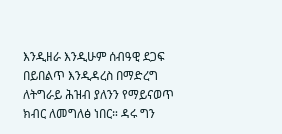እንዲዘራ እንዲሁም ሰብዓዊ ደጋፍ በይበልጥ እንዲዳረስ በማድረግ ለትግራይ ሕዝብ ያለንን የማይናወጥ ክብር ለመግለፅ ነበር። ዳሩ ግን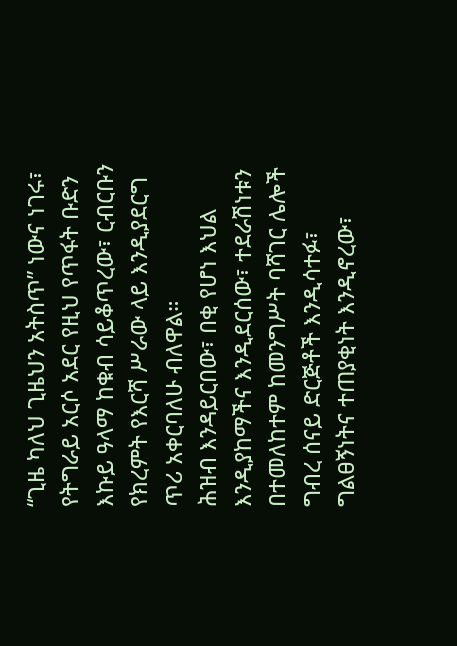“ጊዜ ካለህ ጊዜህን አትስጥ” ነውና ነገሩ፣ የትግራይ አርሶ አደር የዚህ የጥፋት ቡድን እኩይ ዓላማ ከቁብ ሳይቆጥረው፣ ርብርቡን የክረምት የእርሻ ሥራው ላይ እንዲያደርግ ጥሪ አቀርባለሁ ብለዋል።
ሕዝብ እንዳይርበው፣ በቂ የሆነ እህል እንዲያከማችና እንዲደርሰው፣ ተደራሽነቱን በተመለከተም ከመንግሥት ባሻገር ሌሎች ግብረ ሰናይ ድርጅቶች እንዲሳተፉ፣ ግልፀኝነትና ተጠያቂነት እንዲኖረው፣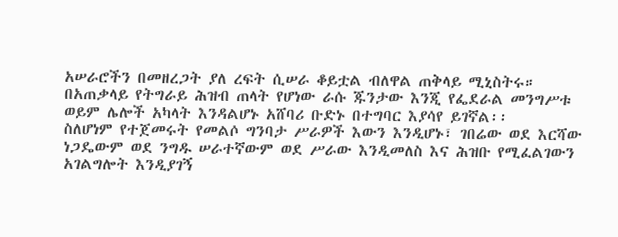አሠራሮችን በመዘረጋት ያለ ረፍት ሲሠራ ቆይቷል ብለዋል ጠቅላይ ሚኒስትሩ።
በአጠቃላይ የትግራይ ሕዝብ ጠላት የሆነው ራሱ ጁንታው እንጂ የፌደራል መንግሥቱ ወይም ሌሎች አካላት እንዳልሆኑ አሸባሪ ቡድኑ በተግባር እያሳየ ይገኛል፡፡
ስለሆነም የተጀመሩት የመልሶ ግንባታ ሥራዎች እውን እንዲሆኑ፣ ገበሬው ወደ እርሻው ነጋዴውም ወደ ንግዱ ሠራተኛውም ወደ ሥራው እንዲመለስ እና ሕዝቡ የሚፈልገውን አገልግሎት እንዲያገኝ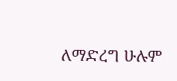ለማድረግ ሁሉም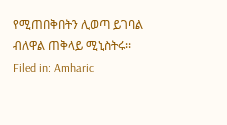የሚጠበቅበትን ሊወጣ ይገባል ብለዋል ጠቅላይ ሚኒስትሩ፡፡
Filed in: Amharic